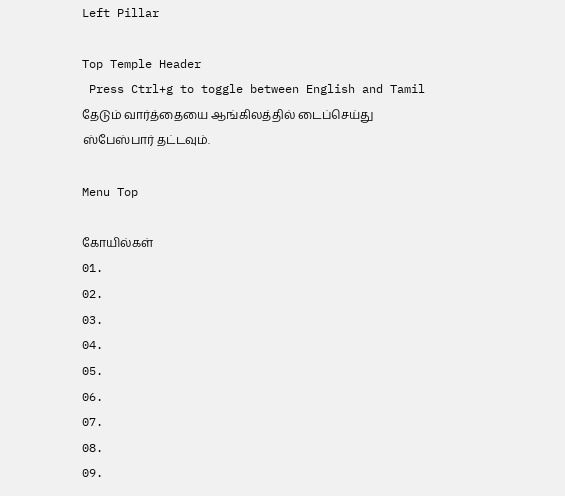Left Pillar

Top Temple Header
 Press Ctrl+g to toggle between English and Tamil
தேடும் வார்த்தையை ஆங்கிலத்தில் டைப்செய்து ஸ்பேஸ்பார் தட்டவும்.

Menu Top

கோயில்கள்
01.
02.
03.
04.
05.
06.
07.
08.
09.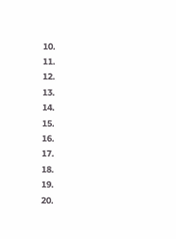10.
11.
12.
13.
14.
15.
16.
17.
18.
19.
20.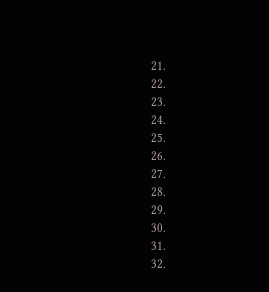21.
22.
23.
24.
25.
26.
27.
28.
29.
30.
31.
32.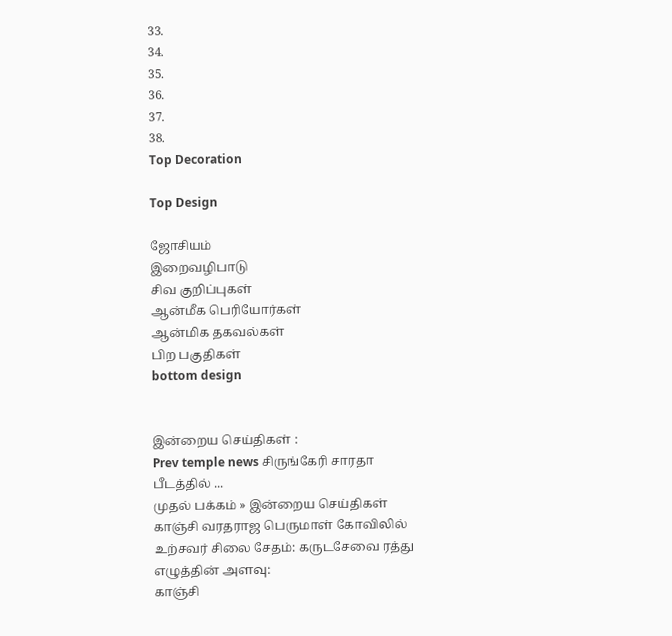33.
34.
35.
36.
37.
38.
Top Decoration

Top Design

ஜோசியம்
இறைவழிபாடு
சிவ குறிப்புகள்
ஆன்மீக பெரியோர்கள்
ஆன்மிக தகவல்கள்
பிற பகுதிகள்
bottom design


இன்றைய செய்திகள் :
Prev temple news சிருங்கேரி சாரதா பீடத்தில் ...
முதல் பக்கம் » இன்றைய செய்திகள்
காஞ்சி வரதராஜ பெருமாள் கோவிலில் உற்சவர் சிலை சேதம்: கருடசேவை ரத்து
எழுத்தின் அளவு:
காஞ்சி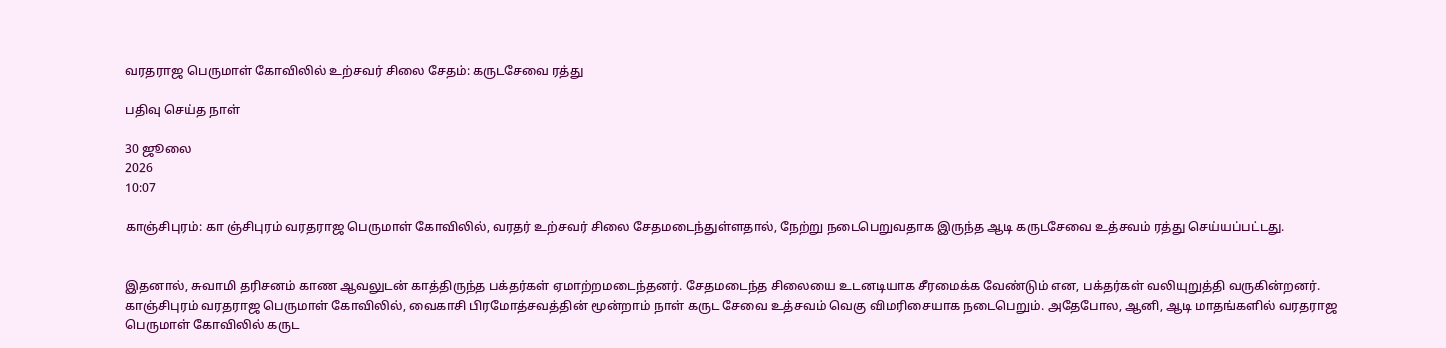வரதராஜ பெருமாள் கோவிலில் உற்சவர் சிலை சேதம்: கருடசேவை ரத்து

பதிவு செய்த நாள்

30 ஜூலை
2026
10:07

காஞ்சிபுரம்: கா ஞ்சிபுரம் வரதராஜ பெருமாள் கோவிலில், வரதர் உற்சவர் சிலை சேதமடைந்துள்ளதால், நேற்று நடைபெறுவதாக இருந்த ஆடி கருடசேவை உத்சவம் ரத்து செய்யப்பட்டது.


இதனால், சுவாமி தரிசனம் காண ஆவலுடன் காத்திருந்த பக்தர்கள் ஏமாற்றமடைந்தனர். சேதமடைந்த சிலையை உடனடியாக சீரமைக்க வேண்டும் என, பக்தர்கள் வலியுறுத்தி வருகின்றனர். காஞ்சிபுரம் வரதராஜ பெருமாள் கோவிலில், வைகாசி பிரமோத்சவத்தின் மூன்றாம் நாள் கருட சேவை உத்சவம் வெகு விமரிசையாக நடைபெறும். அதேபோல, ஆனி, ஆடி மாதங்களில் வரதராஜ பெருமாள் கோவிலில் கருட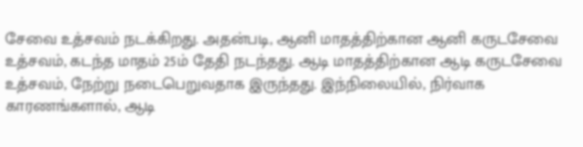சேவை உத்சவம் நடக்கிறது. அதன்படி, ஆனி மாதத்திற்கான ஆனி கருடசேவை உத்சவம், கடந்த மாதம் 25ம் தேதி நடந்தது. ஆடி மாதத்திற்கான ஆடி கருடசேவை உத்சவம், நேற்று நடைபெறுவதாக இருந்தது. இந்நிலையில், நிர்வாக காரணங்களால், ஆடி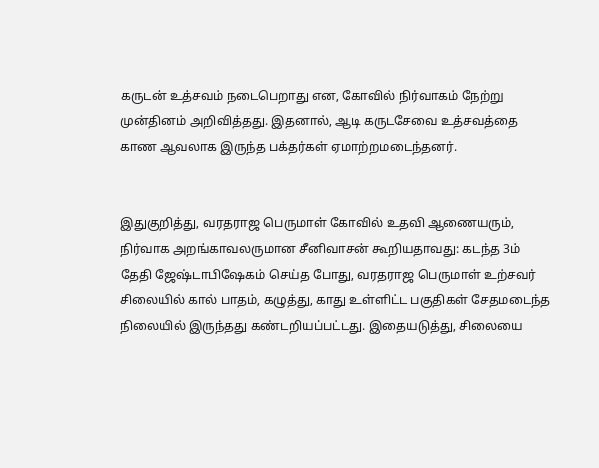கருடன் உத்சவம் நடைபெறாது என, கோவில் நிர்வாகம் நேற்று முன்தினம் அறிவித்தது. இதனால், ஆடி கருடசேவை உத்சவத்தை காண ஆவலாக இருந்த பக்தர்கள் ஏமாற்றமடைந்தனர்.


இதுகுறித்து, வரதராஜ பெருமாள் கோவில் உதவி ஆணையரும், நிர்வாக அறங்காவலருமான சீனிவாசன் கூறியதாவது: கடந்த 3ம் தேதி ஜேஷ்டாபிஷேகம் செய்த போது, வரதராஜ பெருமாள் உற்சவர் சிலையில் கால் பாதம், கழுத்து, காது உள்ளிட்ட பகுதிகள் சேதமடைந்த நிலையில் இருந்தது கண்டறியப்பட்டது. இதையடுத்து, சிலையை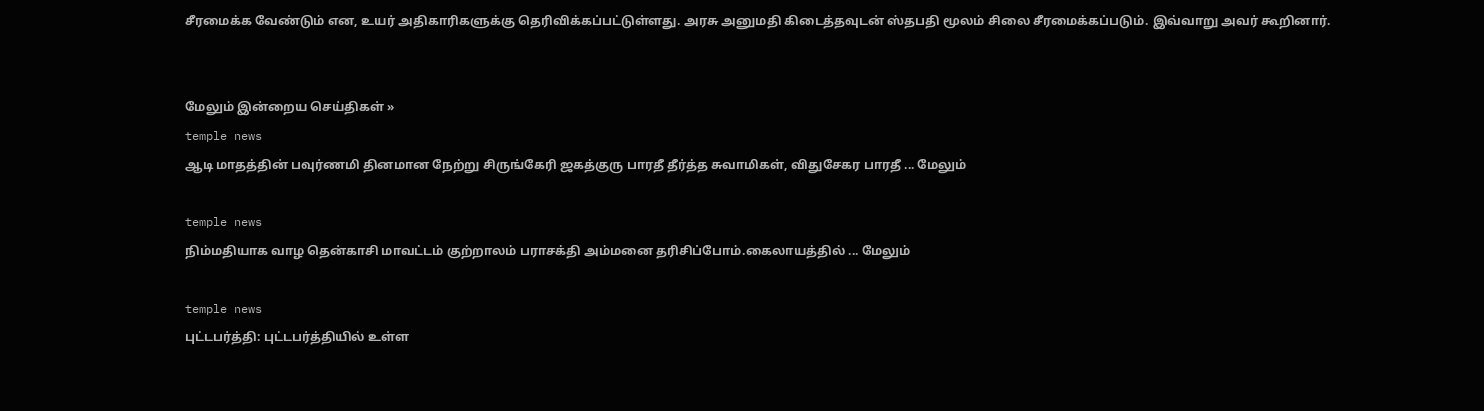சீரமைக்க வேண்டும் என, உயர் அதிகாரிகளுக்கு தெரிவிக்கப்பட்டுள்ளது. அரசு அனுமதி கிடைத்தவுடன் ஸ்தபதி மூலம் சிலை சீரமைக்கப்படும். இவ்வாறு அவர் கூறினார்.


மேலும் இன்றைய செய்திகள் »
temple news
ஆடி மாதத்தின் பவுர்ணமி தினமான நேற்று சிருங்கேரி ஜகத்குரு பாரதீ தீர்த்த சுவாமிகள், விதுசேகர பாரதீ ... மேலும்

temple news
நிம்மதியாக வாழ தென்காசி மாவட்டம் குற்றாலம் பராசக்தி அம்மனை தரிசிப்போம்.கைலாயத்தில் ... மேலும்

temple news
புட்டபர்த்தி: புட்டபர்த்தியில் உள்ள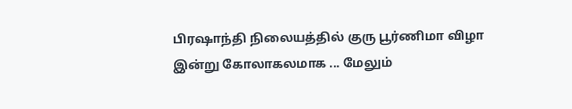பிரஷாந்தி நிலையத்தில் குரு பூர்ணிமா விழா இன்று கோலாகலமாக ... மேலும்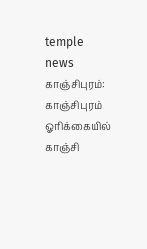temple news
காஞ்சிபுரம்: காஞ்சிபுரம் ஓரிக்கையில் காஞ்சி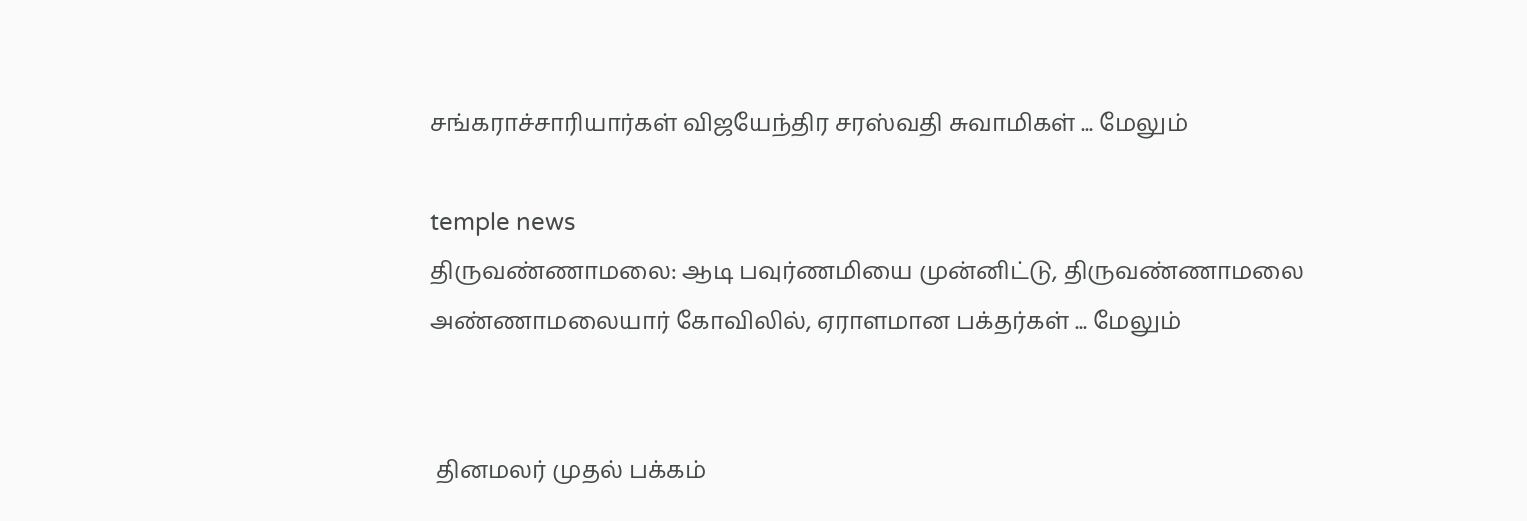சங்கராச்சாரியார்கள் விஜயேந்திர சரஸ்வதி சுவாமிகள் ... மேலும்

temple news
திருவண்ணாமலை: ஆடி பவுர்ணமியை முன்னிட்டு, திருவண்ணாமலை அண்ணாமலையார் கோவிலில், ஏராளமான பக்தர்கள் ... மேலும்


 தினமலர் முதல் பக்கம்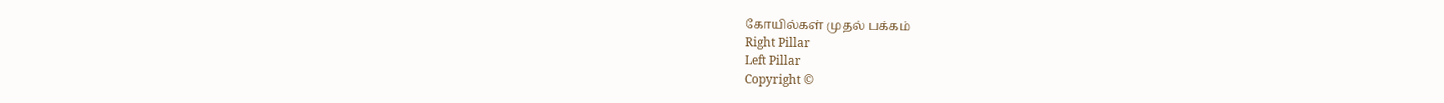கோயில்கள் முதல் பக்கம்
Right Pillar
Left Pillar
Copyright ©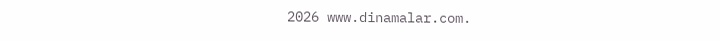2026 www.dinamalar.com.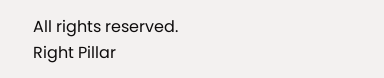All rights reserved.
Right Pillar